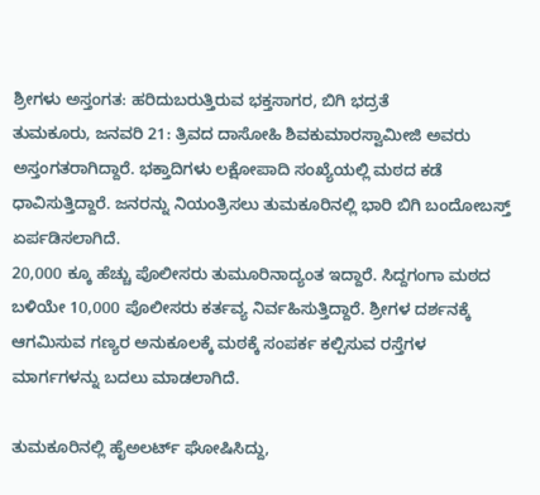ಶ್ರೀಗಳು ಅಸ್ತಂಗತ: ಹರಿದುಬರುತ್ತಿರುವ ಭಕ್ತಸಾಗರ, ಬಿಗಿ ಭದ್ರತೆ
ತುಮಕೂರು, ಜನವರಿ 21: ತ್ರಿವದ ದಾಸೋಹಿ ಶಿವಕುಮಾರಸ್ವಾಮೀಜಿ ಅವರು ಅಸ್ತಂಗತರಾಗಿದ್ದಾರೆ. ಭಕ್ತಾದಿಗಳು ಲಕ್ಷೋಪಾದಿ ಸಂಖ್ಯೆಯಲ್ಲಿ ಮಠದ ಕಡೆ ಧಾವಿಸುತ್ತಿದ್ದಾರೆ. ಜನರನ್ನು ನಿಯಂತ್ರಿಸಲು ತುಮಕೂರಿನಲ್ಲಿ ಭಾರಿ ಬಿಗಿ ಬಂದೋಬಸ್ತ್ ಏರ್ಪಡಿಸಲಾಗಿದೆ.
20,000 ಕ್ಕೂ ಹೆಚ್ಚು ಪೊಲೀಸರು ತುಮೂರಿನಾದ್ಯಂತ ಇದ್ದಾರೆ. ಸಿದ್ದಗಂಗಾ ಮಠದ ಬಳಿಯೇ 10,000 ಪೊಲೀಸರು ಕರ್ತವ್ಯ ನಿರ್ವಹಿಸುತ್ತಿದ್ದಾರೆ. ಶ್ರೀಗಳ ದರ್ಶನಕ್ಕೆ ಆಗಮಿಸುವ ಗಣ್ಯರ ಅನುಕೂಲಕ್ಕೆ ಮಠಕ್ಕೆ ಸಂಪರ್ಕ ಕಲ್ಪಿಸುವ ರಸ್ತೆಗಳ ಮಾರ್ಗಗಳನ್ನು ಬದಲು ಮಾಡಲಾಗಿದೆ.

ತುಮಕೂರಿನಲ್ಲಿ ಹೈಅಲರ್ಟ್ ಘೋಷಿಸಿದ್ದು,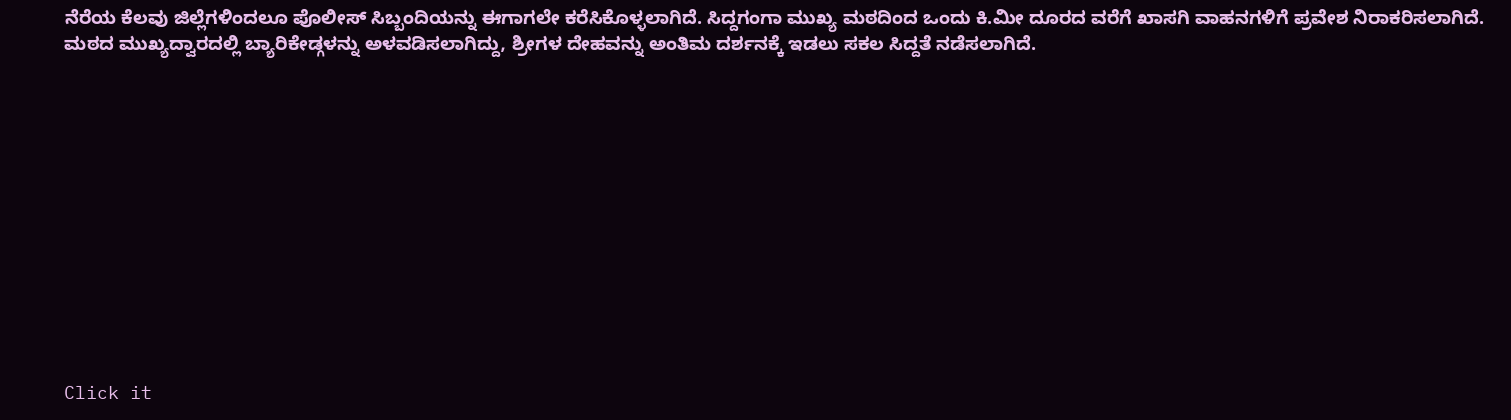ನೆರೆಯ ಕೆಲವು ಜಿಲ್ಲೆಗಳಿಂದಲೂ ಪೊಲೀಸ್ ಸಿಬ್ಬಂದಿಯನ್ನು ಈಗಾಗಲೇ ಕರೆಸಿಕೊಳ್ಳಲಾಗಿದೆ. ಸಿದ್ದಗಂಗಾ ಮುಖ್ಯ ಮಠದಿಂದ ಒಂದು ಕಿ.ಮೀ ದೂರದ ವರೆಗೆ ಖಾಸಗಿ ವಾಹನಗಳಿಗೆ ಪ್ರವೇಶ ನಿರಾಕರಿಸಲಾಗಿದೆ.
ಮಠದ ಮುಖ್ಯದ್ವಾರದಲ್ಲಿ ಬ್ಯಾರಿಕೇಡ್ಗಳನ್ನು ಅಳವಡಿಸಲಾಗಿದ್ದು, ಶ್ರೀಗಳ ದೇಹವನ್ನು ಅಂತಿಮ ದರ್ಶನಕ್ಕೆ ಇಡಲು ಸಕಲ ಸಿದ್ದತೆ ನಡೆಸಲಾಗಿದೆ.












Click it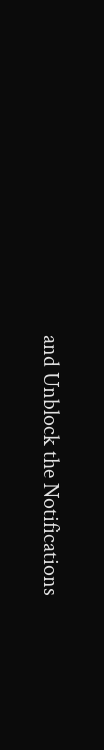and Unblock the Notifications